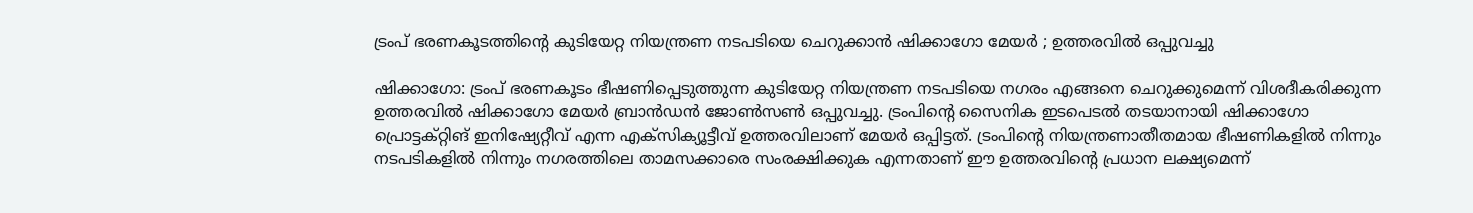ട്രംപ് ഭരണകൂടത്തിൻ്റെ കുടിയേറ്റ നിയന്ത്രണ നടപടിയെ ചെറുക്കാൻ ഷിക്കാഗോ മേയർ ; ഉത്തരവിൽ ഒപ്പുവച്ചു

ഷിക്കാഗോ: ട്രംപ് ഭരണകൂടം ഭീഷണിപ്പെടുത്തുന്ന കുടിയേറ്റ നിയന്ത്രണ നടപടിയെ നഗരം എങ്ങനെ ചെറുക്കുമെന്ന് വിശദീകരിക്കുന്ന ഉത്തരവിൽ ഷിക്കാഗോ മേയർ ബ്രാൻഡൻ ജോൺസൺ ഒപ്പുവച്ചു. ട്രംപിന്റെ സൈനിക ഇടപെടൽ തടയാനായി ഷിക്കാഗോ പ്രൊട്ടക്റ്റിങ് ഇനിഷ്യേറ്റീവ് എന്ന എക്സിക്യൂട്ടീവ് ഉത്തരവിലാണ് മേയർ ഒപ്പിട്ടത്. ട്രംപിന്റെ നിയന്ത്രണാതീതമായ ഭീഷണികളിൽ നിന്നും നടപടികളിൽ നിന്നും നഗരത്തിലെ താമസക്കാരെ സംരക്ഷിക്കുക എന്നതാണ് ഈ ഉത്തരവിന്റെ പ്രധാന ലക്ഷ്യമെന്ന്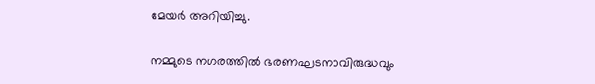മേയർ അറിയിച്ചു.

നമ്മുടെ നഗരത്തിൽ ഭരണഘടനാവിരുദ്ധവും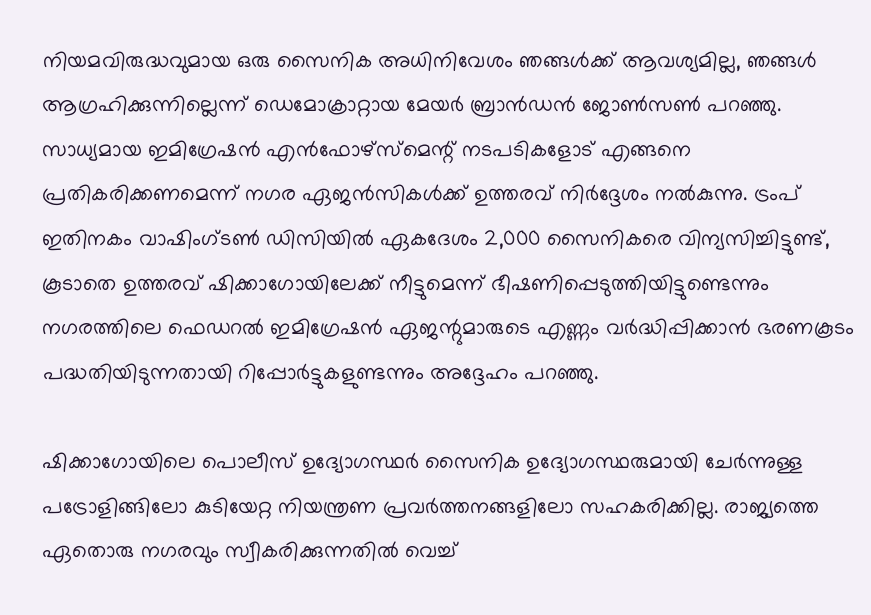നിയമവിരുദ്ധവുമായ ഒരു സൈനിക അധിനിവേശം ഞങ്ങൾക്ക് ആവശ്യമില്ല, ഞങ്ങൾ ആഗ്രഹിക്കുന്നില്ലെന്ന് ഡെമോക്രാറ്റായ മേയർ ബ്രാൻഡൻ ജോൺസൺ പറഞ്ഞു. സാധ്യമായ ഇമിഗ്രേഷൻ എൻഫോഴ്‌സ്‌മെന്റ് നടപടികളോട് എങ്ങനെ പ്രതികരിക്കണമെന്ന് നഗര ഏജൻസികൾക്ക് ഉത്തരവ് നിർദ്ദേശം നൽകുന്നു. ട്രംപ് ഇതിനകം വാഷിംഗ്ടൺ ഡിസിയിൽ ഏകദേശം 2,000 സൈനികരെ വിന്യസിച്ചിട്ടുണ്ട്, കൂടാതെ ഉത്തരവ് ഷിക്കാഗോയിലേക്ക് നീട്ടുമെന്ന് ഭീഷണിപ്പെടുത്തിയിട്ടുണ്ടെന്നും നഗരത്തിലെ ഫെഡറൽ ഇമിഗ്രേഷൻ ഏജന്റുമാരുടെ എണ്ണം വർദ്ധിപ്പിക്കാൻ ഭരണകൂടം പദ്ധതിയിടുന്നതായി റിപ്പോർട്ടുകളുണ്ടന്നും അദ്ദേഹം പറഞ്ഞു.

ഷിക്കാഗോയിലെ പൊലീസ് ഉദ്യോഗസ്ഥ‌ർ സൈനിക ഉദ്യോഗസ്ഥരുമായി ചേർന്നുള്ള പട്രോളിങ്ങിലോ കുടിയേറ്റ നിയന്ത്രണ പ്രവർത്തനങ്ങളിലോ സഹകരിക്കില്ല. രാജ്യത്തെ ഏതൊരു നഗരവും സ്വീകരിക്കുന്നതിൽ വെച്ച്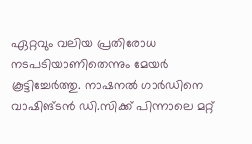ഏറ്റവും വലിയ പ്രതിരോധ നടപടിയാണിതെന്നും മേയർ കൂട്ടിച്ചേർത്തു. നാഷനൽ ഗാർഡിനെ വാഷിങ്ടൻ ഡി.സിക്ക് പിന്നാലെ മറ്റ്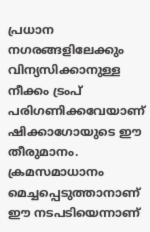പ്രധാന നഗരങ്ങളിലേക്കും വിന്യസിക്കാനുള്ള നീക്കം ട്രംപ് പരിഗണിക്കവേയാണ് ഷിക്കാഗോയുടെ ഈ തീരുമാനം. ക്രമസമാധാനം മെച്ചപ്പെടുത്താനാണ് ഈ നടപടിയെന്നാണ്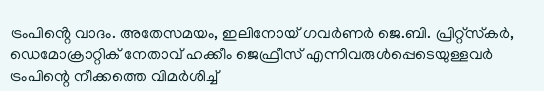ട്രംപിൻ്റെ വാദം. അതേസമയം, ഇലിനോയ് ഗവർണർ ജെ.ബി. പ്രിറ്റ്സ്‌കർ, ഡെമോക്രാറ്റിക് നേതാവ് ഹക്കീം ജെഫ്രീസ് എന്നിവരുൾപ്പെടെയുള്ളവർ ട്രംപിന്റെ നീക്കത്തെ വിമർശിച്ച്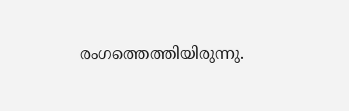രംഗത്തെത്തിയിരുന്നു.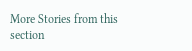More Stories from this section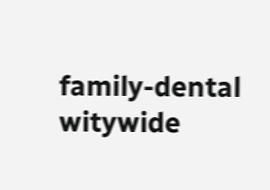family-dental
witywide